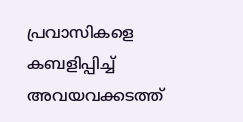പ്രവാസികളെ കബളിപ്പിച്ച് അവയവക്കടത്ത്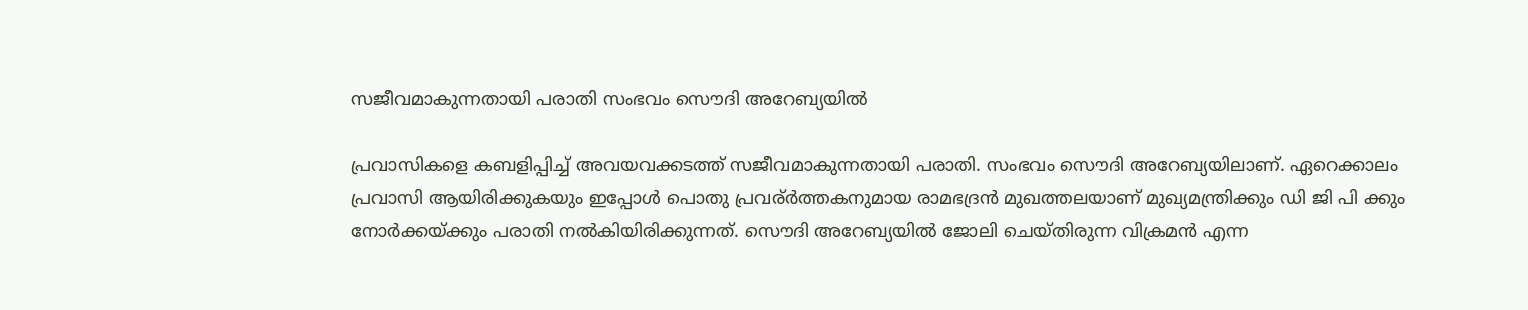സജീവമാകുന്നതായി പരാതി സംഭവം സൌദി അറേബ്യയിൽ

പ്രവാസികളെ കബളിപ്പിച്ച് അവയവക്കടത്ത് സജീവമാകുന്നതായി പരാതി. സംഭവം സൌദി അറേബ്യയിലാണ്. ഏറെക്കാലം പ്രവാസി ആയിരിക്കുകയും ഇപ്പോൾ പൊതു പ്രവര്ർത്തകനുമായ രാമഭദ്രൻ മുഖത്തലയാണ് മുഖ്യമന്ത്രിക്കും ഡി ജി പി ക്കും നോർക്കയ്ക്കും പരാതി നൽകിയിരിക്കുന്നത്. സൌദി അറേബ്യയിൽ ജോലി ചെയ്തിരുന്ന വിക്രമൻ എന്ന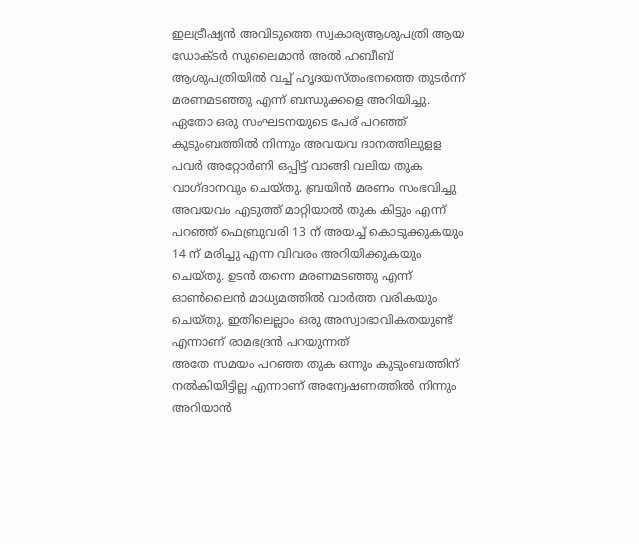ഇലട്രീഷ്യൻ അവിടുത്തെ സ്വകാര്യആശുപത്രി ആയ ഡോക്ടർ സുലൈമാൻ അൽ ഹബീബ് ആശുപത്രിയിൽ വച്ച് ഹൃദയസ്തംഭനത്തെ തുടർന്ന് മരണമടഞ്ഞു എന്ന് ബന്ധുക്കളെ അറിയിച്ചു.
ഏതോ ഒരു സംഘടനയുടെ പേര് പറഞ്ഞ് കുടുംബത്തിൽ നിന്നും അവയവ ദാനത്തിലുളള പവർ അറ്റോർണി ഒപ്പിട്ട് വാങ്ങി വലിയ തുക വാഗ്ദാനവും ചെയ്തു. ബ്രയിൻ മരണം സംഭവിച്ചു അവയവം എടുത്ത് മാറ്റിയാൽ തുക കിട്ടും എന്ന് പറഞ്ഞ് ഫെബ്രുവരി 13 ന് അയച്ച് കൊടുക്കുകയും 14 ന് മരിച്ചു എന്ന വിവരം അറിയിക്കുകയും ചെയ്തു. ഉടൻ തന്നെ മരണമടഞ്ഞു എന്ന് ഓൺലൈൻ മാധ്യമത്തിൽ വാർത്ത വരികയും ചെയ്തു. ഇതിലെല്ലാം ഒരു അസ്വാഭാവികതയുണ്ട് എന്നാണ് രാമഭദ്രൻ പറയുന്നത്
അതേ സമയം പറഞ്ഞ തുക ഒന്നും കുടുംബത്തിന് നൽകിയിട്ടില്ല എന്നാണ് അന്വേഷണത്തിൽ നിന്നും അറിയാൻ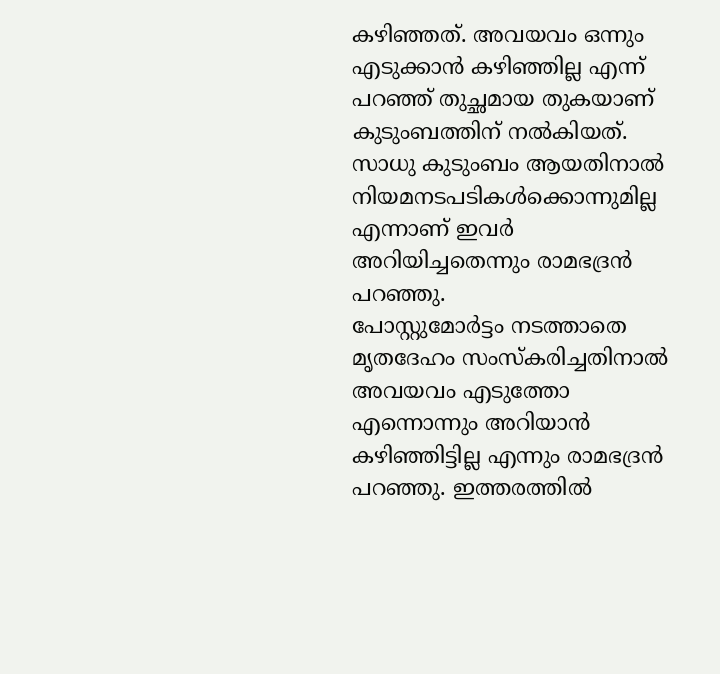കഴിഞ്ഞത്. അവയവം ഒന്നും എടുക്കാൻ കഴിഞ്ഞില്ല എന്ന് പറഞ്ഞ് തുച്ഛമായ തുകയാണ് കുടുംബത്തിന് നൽകിയത്. സാധു കുടുംബം ആയതിനാൽ നിയമനടപടികൾക്കൊന്നുമില്ല എന്നാണ് ഇവർ അറിയിച്ചതെന്നും രാമഭദ്രൻ പറഞ്ഞു.
പോസ്റ്റുമോർട്ടം നടത്താതെ മൃതദേഹം സംസ്കരിച്ചതിനാൽ അവയവം എടുത്തോ എന്നൊന്നും അറിയാൻ കഴിഞ്ഞിട്ടില്ല എന്നും രാമഭദ്രൻ പറഞ്ഞു. ഇത്തരത്തിൽ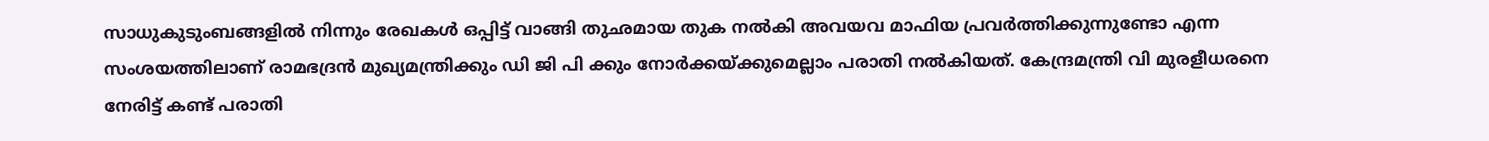സാധുകുടുംബങ്ങളിൽ നിന്നും രേഖകൾ ഒപ്പിട്ട് വാങ്ങി തുഛമായ തുക നൽകി അവയവ മാഫിയ പ്രവർത്തിക്കുന്നുണ്ടോ എന്ന സംശയത്തിലാണ് രാമഭദ്രൻ മുഖ്യമന്ത്രിക്കും ഡി ജി പി ക്കും നോർക്കയ്ക്കുമെല്ലാം പരാതി നൽകിയത്. കേന്ദ്രമന്ത്രി വി മുരളീധരനെ നേരിട്ട് കണ്ട് പരാതി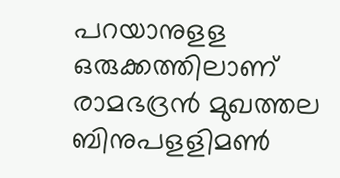പറയാനുളള ഒരുക്കത്തിലാണ് രാമഭദ്രൻ മുഖത്തല
ബിനുപളളിമൺ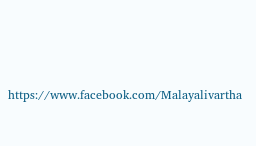https://www.facebook.com/Malayalivartha